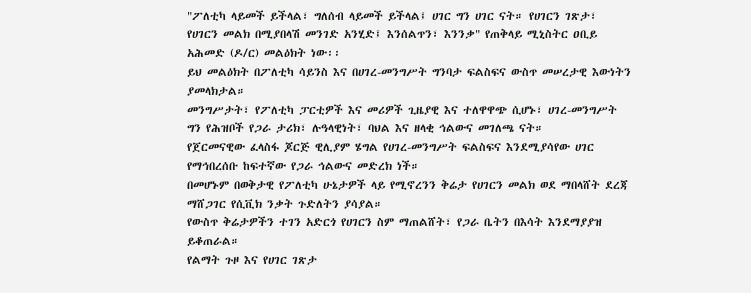"ፖለቲካ ላይመች ይችላል፣ ግለሰብ ላይመች ይችላል፤ ሀገር ግን ሀገር ናት። የሀገርን ገጽታ፣ የሀገርን መልክ በሚያበላሽ መንገድ አንሂድ፤ እንሰልጥን፣ እንንቃ" የጠቅላይ ሚኒስትር ዐቢይ አሕመድ (ዶ/ር) መልዕክት ነው፡፡
ይህ መልዕክት በፖለቲካ ሳይንስ እና በሀገረ-መንግሥት ግንባታ ፍልስፍና ውስጥ መሠረታዊ እውነትን ያመላክታል።
መንግሥታት፣ የፖለቲካ ፓርቲዎች እና መሪዎች ጊዜያዊ እና ተለዋዋጭ ሲሆኑ፣ ሀገረ-መንግሥት ግን የሕዝቦች የጋራ ታሪክ፣ ሉዓላዊነት፣ ባህል እና ዘላቂ ኅልውና መገለጫ ናት።
የጀርመናዊው ፈላስፋ ጆርጅ ዊሊያም ሄግል የሀገረ-መንግሥት ፍልስፍና እንደሚያሳየው ሀገር የማኅበረሰቡ ከፍተኛው የጋራ ኅልውና መድረክ ነች።
በመሆኑም በወቅታዊ የፖለቲካ ሁኔታዎች ላይ የሚኖረንን ቅሬታ የሀገርን መልክ ወደ ማበላሸት ደረጃ ማሸጋገር የሲቪክ ንቃት ጉድለትን ያሳያል።
የውስጥ ቅሬታዎችን ተገን አድርጎ የሀገርን ስም ማጠልሸት፣ የጋራ ቤትን በእሳት እንደማያያዝ ይቆጠራል።
የልማት ጉዞ እና የሀገር ገጽታ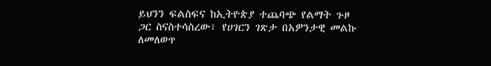ይህንን ፍልስፍና ከኢትዮጵያ ተጨባጭ የልማት ጉዞ ጋር ስናስተሳስረው፣ የሀገርን ገጽታ በአዎንታዊ መልኩ ለመለወጥ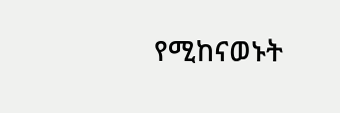የሚከናወኑት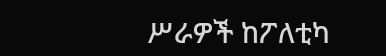ሥራዎች ከፖለቲካ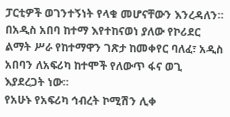ፓርቲዎች ወገንተኝነት የላቁ መሆናቸውን እንረዳለን።
በአዲስ አበባ ከተማ እየተከናወነ ያለው የኮሪደር ልማት ሥራ የከተማዋን ገጽታ ከመቀየር ባለፈ፣ አዲስ አበባን ለአፍሪካ ከተሞች የለውጥ ፋና ወጊ እያደረጋት ነው።
የአሁኑ የአፍሪካ ኅብረት ኮሚሽን ሊቀ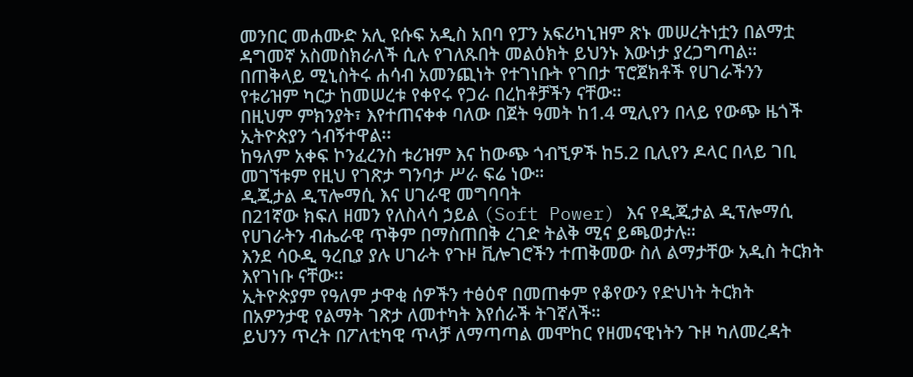መንበር መሐሙድ አሊ ዩሱፍ አዲስ አበባ የፓን አፍሪካኒዝም ጽኑ መሠረትነቷን በልማቷ ዳግመኛ አስመስክራለች ሲሉ የገለጹበት መልዕክት ይህንኑ እውነታ ያረጋግጣል።
በጠቅላይ ሚኒስትሩ ሐሳብ አመንጪነት የተገነቡት የገበታ ፕሮጀክቶች የሀገራችንን የቱሪዝም ካርታ ከመሠረቱ የቀየሩ የጋራ በረከቶቻችን ናቸው።
በዚህም ምክንያት፣ እየተጠናቀቀ ባለው በጀት ዓመት ከ1.4 ሚሊየን በላይ የውጭ ዜጎች ኢትዮጵያን ጎብኝተዋል፡፡
ከዓለም አቀፍ ኮንፈረንስ ቱሪዝም እና ከውጭ ጎብኚዎች ከ5.2 ቢሊየን ዶላር በላይ ገቢ መገኘቱም የዚህ የገጽታ ግንባታ ሥራ ፍሬ ነው።
ዲጂታል ዲፕሎማሲ እና ሀገራዊ መግባባት
በ21ኛው ክፍለ ዘመን የለስላሳ ኃይል (Soft Power) እና የዲጂታል ዲፕሎማሲ የሀገራትን ብሔራዊ ጥቅም በማስጠበቅ ረገድ ትልቅ ሚና ይጫወታሉ።
እንደ ሳዑዲ ዓረቢያ ያሉ ሀገራት የጉዞ ቪሎገሮችን ተጠቅመው ስለ ልማታቸው አዲስ ትርክት እየገነቡ ናቸው፡፡
ኢትዮጵያም የዓለም ታዋቂ ሰዎችን ተፅዕኖ በመጠቀም የቆየውን የድህነት ትርክት በአዎንታዊ የልማት ገጽታ ለመተካት እየሰራች ትገኛለች።
ይህንን ጥረት በፖለቲካዊ ጥላቻ ለማጣጣል መሞከር የዘመናዊነትን ጉዞ ካለመረዳት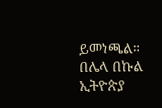ይመነጫል።
በሌላ በኩል ኢትዮጵያ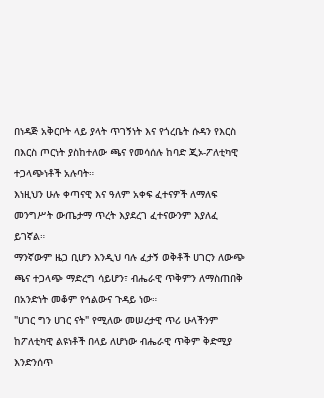በነዳጅ አቅርቦት ላይ ያላት ጥገኝነት እና የጎረቤት ሱዳን የእርስ በእርስ ጦርነት ያስከተለው ጫና የመሳሰሉ ከባድ ጂኦ-ፖለቲካዊ ተጋላጭነቶች አሉባት።
እነዚህን ሁሉ ቀጣናዊ እና ዓለም አቀፍ ፈተናዎች ለማለፍ መንግሥት ውጤታማ ጥረት እያደረገ ፈተናውንም እያለፈ ይገኛል።
ማንኛውም ዜጋ ቢሆን እንዲህ ባሉ ፈታኝ ወቅቶች ሀገርን ለውጭ ጫና ተጋላጭ ማድረግ ሳይሆን፣ ብሔራዊ ጥቅምን ለማስጠበቅ በአንድነት መቆም የኅልውና ጉዳይ ነው።
"ሀገር ግን ሀገር ናት" የሚለው መሠረታዊ ጥሪ ሁላችንም ከፖለቲካዊ ልዩነቶች በላይ ለሆነው ብሔራዊ ጥቅም ቅድሚያ እንድንሰጥ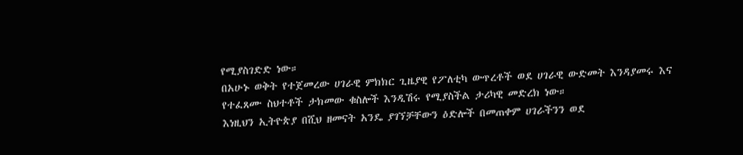የሚያስገድድ ነው።
በአሁኑ ወቅት የተጀመረው ሀገራዊ ምክክር ጊዜያዊ የፖለቲካ ውጥረቶች ወደ ሀገራዊ ውድመት እንዳያመሩ እና የተፈጸሙ ስህተቶች ታክመው ቁስሎች እንዲሽሩ የሚያስችል ታሪካዊ መድረክ ነው።
እነዚህን ኢትዮጵያ በሺህ ዘመናት አንዴ ያገኘቻቸውን ዕድሎች በመጠቀም ሀገራችንን ወደ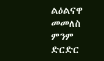ልዕልናዋ መመለስ ምንም ድርድር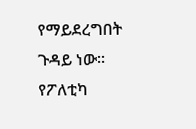የማይደረግበት ጉዳይ ነው፡፡
የፖለቲካ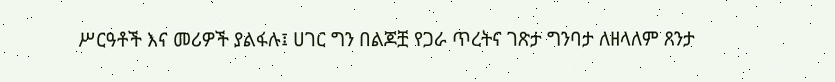ሥርዓቶች እና መሪዎች ያልፋሉ፤ ሀገር ግን በልጆቿ የጋራ ጥረትና ገጽታ ግንባታ ለዘላለም ጸንታ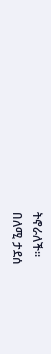ትኖራለች።
በለሚ ታደሰ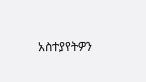አስተያየትዎን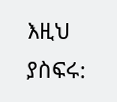እዚህ ያስፍሩ: